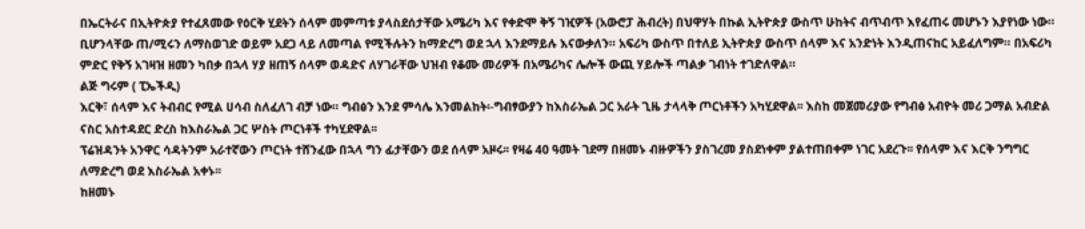በኤርትራና በኢትዮጵያ የተፈጸመው የዕርቅ ሂደትን ሰላም መምጣቱ ያላስደሰታቸው አሜሪካ እና የቀድሞ ቅኝ ገዢዎች (አውሮፓ ሕብረት) በህዋሃት በኩል ኢትዮጵያ ውስጥ ሁከትና ብጥብጥ እየፈጠሩ መሆኑን እያየነው ነው። ቢሆንላቸው ጠ/ሚሩን ለማስወገድ ወይም አደጋ ላይ ለመጣል የሚችሉትን ከማድረግ ወደ ኋላ እንደማይሉ እናውቃለን። አፍሪካ ውስጥ በተለይ ኢትዮጵያ ውስጥ ሰላም እና አንድነት እንዲጠናከር አይፈለግም። በአፍሪካ ምድር የቅኝ አገዛዝ ዘመን ካበቃ በኋላ ሃያ ዘጠኝ ሰላም ወዳድና ለሃገራቸው ህዝብ የቆሙ መሪዎች በአሜሪካና ሌሎች ውጪ ሃይሎች ጣልቃ ገብነት ተገድለዋል።
ልጅ ግሩም ( ፒኤችዲ)
እርቅ፣ ሰላም እና ትብብር የሚል ሀሳብ ስለፈለገ ብቻ ነው። ግብፅን እንደ ምሳሌ እንመልከት፡-ግብፃውያን ከእስራኤል ጋር አራት ጊዜ ታላላቅ ጦርነቶችን አካሂደዋል፡፡ እስከ መጀመሪያው የግብፅ አብዮት መሪ ጋማል አብድል ናስር አስተዳደር ድረስ ከእስራኤል ጋር ሦስት ጦርነቶች ተካሂደዋል፡፡
ፕሬዝዳንት አንዋር ሳዳትንም አራተኛውን ጦርነት ተሸንፈው በኋላ ግን ፊታቸውን ወደ ሰላም አዞሩ፡፡ የዛሬ 40 ዓመት ገደማ በዘመኑ ብዙዎችን ያስገረመ ያስደነቀም ያልተጠበቀም ነገር አደረጉ፡፡ የሰላም እና እርቅ ንግግር ለማድረግ ወደ እስራኤል አቀኑ፡፡
ከዘመኑ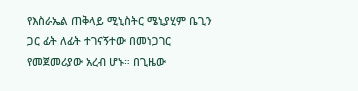የእስራኤል ጠቅላይ ሚኒስትር ሜኒያሂም ቤጊን ጋር ፊት ለፊት ተገናኝተው በመነጋገር የመጀመሪያው አረብ ሆኑ። በጊዜው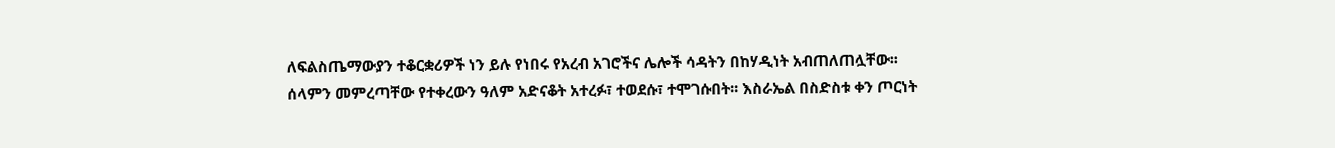ለፍልስጤማውያን ተቆርቋሪዎች ነን ይሉ የነበሩ የአረብ አገሮችና ሌሎች ሳዳትን በከሃዲነት አብጠለጠሏቸው፡፡
ሰላምን መምረጣቸው የተቀረውን ዓለም አድናቆት አተረፉ፣ ተወደሱ፣ ተሞገሱበት፡፡ እስራኤል በስድስቱ ቀን ጦርነት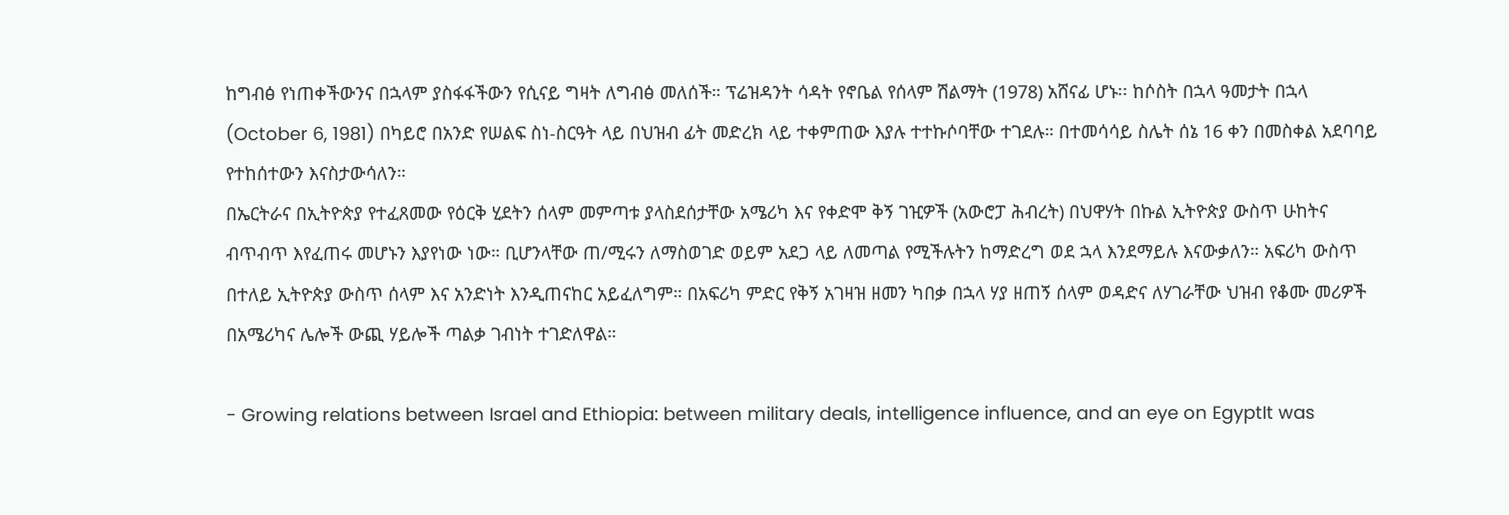ከግብፅ የነጠቀችውንና በኋላም ያስፋፋችውን የሲናይ ግዛት ለግብፅ መለሰች። ፕሬዝዳንት ሳዳት የኖቤል የሰላም ሽልማት (1978) አሸናፊ ሆኑ፡፡ ከሶስት በኋላ ዓመታት በኋላ (October 6, 1981) በካይሮ በአንድ የሠልፍ ስነ-ስርዓት ላይ በህዝብ ፊት መድረክ ላይ ተቀምጠው እያሉ ተተኩሶባቸው ተገደሉ። በተመሳሳይ ስሌት ሰኔ 16 ቀን በመስቀል አደባባይ የተከሰተውን እናስታውሳለን።
በኤርትራና በኢትዮጵያ የተፈጸመው የዕርቅ ሂደትን ሰላም መምጣቱ ያላስደሰታቸው አሜሪካ እና የቀድሞ ቅኝ ገዢዎች (አውሮፓ ሕብረት) በህዋሃት በኩል ኢትዮጵያ ውስጥ ሁከትና ብጥብጥ እየፈጠሩ መሆኑን እያየነው ነው። ቢሆንላቸው ጠ/ሚሩን ለማስወገድ ወይም አደጋ ላይ ለመጣል የሚችሉትን ከማድረግ ወደ ኋላ እንደማይሉ እናውቃለን። አፍሪካ ውስጥ በተለይ ኢትዮጵያ ውስጥ ሰላም እና አንድነት እንዲጠናከር አይፈለግም። በአፍሪካ ምድር የቅኝ አገዛዝ ዘመን ካበቃ በኋላ ሃያ ዘጠኝ ሰላም ወዳድና ለሃገራቸው ህዝብ የቆሙ መሪዎች በአሜሪካና ሌሎች ውጪ ሃይሎች ጣልቃ ገብነት ተገድለዋል።

- Growing relations between Israel and Ethiopia: between military deals, intelligence influence, and an eye on EgyptIt was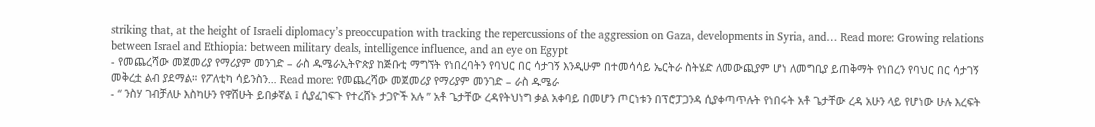striking that, at the height of Israeli diplomacy’s preoccupation with tracking the repercussions of the aggression on Gaza, developments in Syria, and… Read more: Growing relations between Israel and Ethiopia: between military deals, intelligence influence, and an eye on Egypt
- የመጨረሻው መጀመሪያ የማሪያም መንገድ – ራስ ዱሜራኢትዮጵያ ከጅቡቲ ማግኘት የነበረባትን የባህር በር ሳታገኝ እንዲሁም በተመሳሳይ ኤርትራ ስትሄድ ለመውጪያም ሆነ ለመግቢያ ይጠቅማት የነበረን የባህር በር ሳታገኝ መቅረቷ ልብ ያደማል። የፖለቲካ ሳይንስን… Read more: የመጨረሻው መጀመሪያ የማሪያም መንገድ – ራስ ዱሜራ
- “ ንስሃ ገብቻለሁ እስካሁን የዋሸሁት ይበቃኛል ፤ ሲያፈገፍጉ የተረሸኑ ታጋዮች አሉ ” አቶ ጌታቸው ረዳየትህነግ ቃል አቀባይ በመሆን ጦርነቱን በፕሮፓጋንዳ ሲያቀጣጥሉት የነበሩት አቶ ጌታቸው ረዳ አሁን ላይ የሆነው ሁሉ እረፍት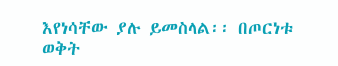እየነሳቸው ያሉ ይመስላል፡፡ በጦርነቱ ወቅት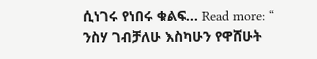ሲነገሩ የነበሩ ቁልፍ… Read more: “ ንስሃ ገብቻለሁ እስካሁን የዋሸሁት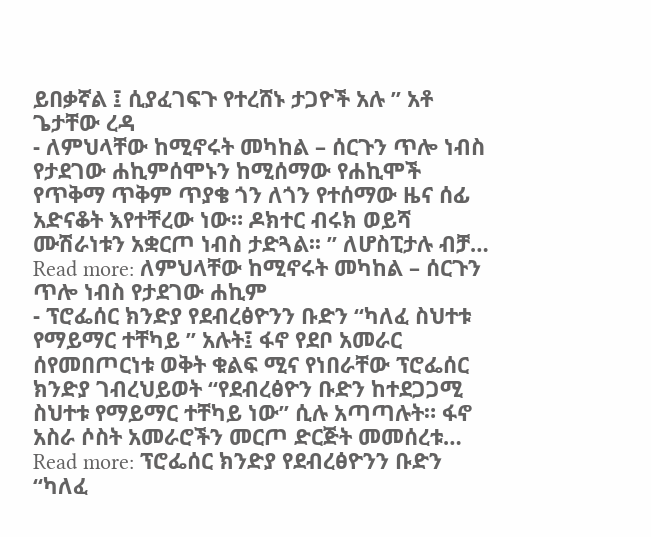ይበቃኛል ፤ ሲያፈገፍጉ የተረሸኑ ታጋዮች አሉ ” አቶ ጌታቸው ረዳ
- ለምህላቸው ከሚኖሩት መካከል – ሰርጉን ጥሎ ነብስ የታደገው ሐኪምሰሞኑን ከሚሰማው የሐኪሞች የጥቅማ ጥቅም ጥያቄ ጎን ለጎን የተሰማው ዜና ሰፊ አድናቆት እየተቸረው ነው። ዶክተር ብሩክ ወይሻ ሙሽራነቱን አቋርጦ ነብስ ታድጓል፡፡ ” ለሆስፒታሉ ብቻ… Read more: ለምህላቸው ከሚኖሩት መካከል – ሰርጉን ጥሎ ነብስ የታደገው ሐኪም
- ፕሮፌሰር ክንድያ የደብረፅዮንን ቡድን “ካለፈ ስህተቱ የማይማር ተቸካይ ” አሉት፤ ፋኖ የደቦ አመራር ሰየመበጦርነቱ ወቅት ቁልፍ ሚና የነበራቸው ፕሮፌሰር ክንድያ ገብረህይወት “የደብረፅዮን ቡድን ከተደጋጋሚ ስህተቱ የማይማር ተቸካይ ነው” ሲሉ አጣጣሉት። ፋኖ አስራ ሶስት አመራሮችን መርጦ ድርጅት መመሰረቱ… Read more: ፕሮፌሰር ክንድያ የደብረፅዮንን ቡድን “ካለፈ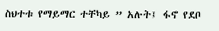ስህተቱ የማይማር ተቸካይ ” አሉት፤ ፋኖ የደቦ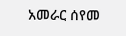አመራር ሰየመ